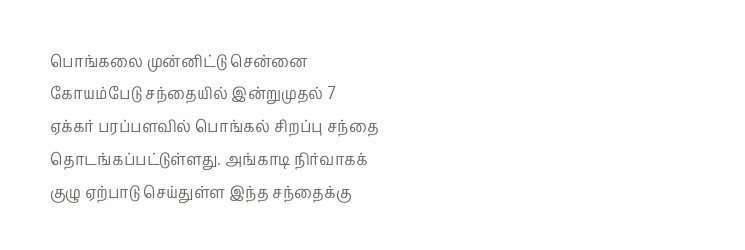பொங்கலை முன்னிட்டு சென்னை கோயம்பேடு சந்தையில் இன்றுமுதல் 7 ஏக்கர் பரப்பளவில் பொங்கல் சிறப்பு சந்தை தொடங்கப்பட்டுள்ளது. அங்காடி நிர்வாகக் குழு ஏற்பாடு செய்துள்ள இந்த சந்தைக்கு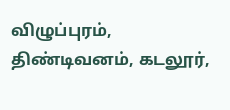விழுப்புரம், திண்டிவனம், கடலூர்,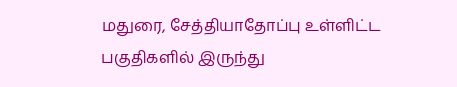மதுரை, சேத்தியாதோப்பு உள்ளிட்ட பகுதிகளில் இருந்து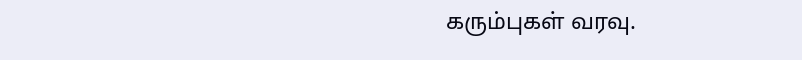கரும்புகள் வரவு.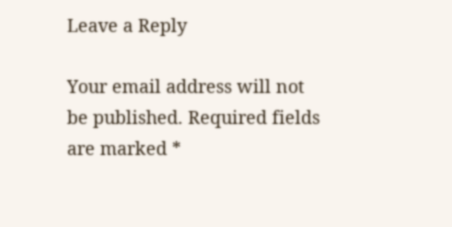Leave a Reply

Your email address will not be published. Required fields are marked *